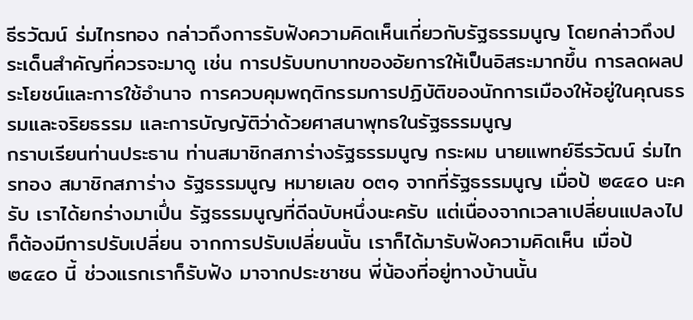ธีรวัฒน์ ร่มไทรทอง กล่าวถึงการรับฟังความคิดเห็นเกี่ยวกับรัฐธรรมนูญ โดยกล่าวถึงประเด็นสำคัญที่ควรจะมาดู เช่น การปรับบทบาทของอัยการให้เป็นอิสระมากขึ้น การลดผลประโยชน์และการใช้อำนาจ การควบคุมพฤติกรรมการปฏิบัติของนักการเมืองให้อยู่ในคุณธรรมและจริยธรรม และการบัญญัติว่าด้วยศาสนาพุทธในรัฐธรรมนูญ
กราบเรียนท่านประธาน ท่านสมาชิกสภาร่างรัฐธรรมนูญ กระผม นายแพทย์ธีรวัฒน์ ร่มไทรทอง สมาชิกสภาร่าง รัฐธรรมนูญ หมายเลข ๐๓๑ จากที่รัฐธรรมนูญ เมื่อป้ ๒๕๔๐ นะครับ เราได้ยกร่างมาเปึ่น รัฐธรรมนูญที่ดีฉบับหนึ่งนะครับ แต่เนื่องจากเวลาเปลี่ยนแปลงไป ก็ต้องมีการปรับเปลี่ยน จากการปรับเปลี่ยนนั้น เราก็ได้มารับฟังความคิดเห็น เมื่อป้ ๒๕๕๐ นี้ ช่วงแรกเราก็รับฟัง มาจากประชาชน พี่น้องที่อยู่ทางบ้านนั้น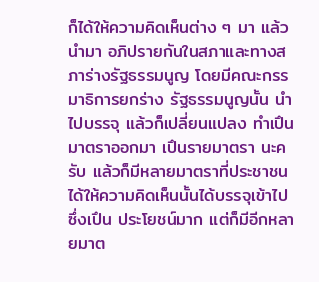ก็ได้ให้ความคิดเห็นต่าง ๆ มา แล้วนำมา อภิปรายกันในสภาและทางสภาร่างรัฐธรรมนูญ โดยมีคณะกรรมาธิการยกร่าง รัฐธรรมนูญนั้น นําไปบรรจุ แล้วก็เปลี่ยนแปลง ทําเปึนมาตราออกมา เปึนรายมาตรา นะครับ แล้วก็มีหลายมาตราที่ประชาชนได้ให้ความคิดเห็นนั้นได้บรรจุเข้าไป ซึ่งเปึน ประโยชน์มาก แต่ก็มีอีกหลายมาต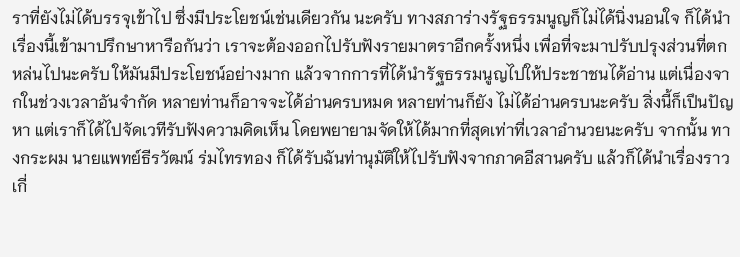ราที่ยังไม่ได้บรรจุเข้าไป ซึ่งมีประโยชน์เช่นเดียวกัน นะครับ ทางสภาร่างรัฐธรรมนูญก็ไม่ได้นิ่งนอนใจ ก็ได้นําเรื่องนี้เข้ามาปรึกษาหารือกันว่า เราจะต้องออกไปรับฟังรายมาตราอีกครั้งหนึ่ง เพื่อที่จะมาปรับปรุงส่วนที่ตกหล่นไปนะครับ ให้มันมีประโยชน์อย่างมาก แล้วจากการที่ได้นํารัฐธรรมนูญไปให้ประชาชนได้อ่าน แต่เนื่องจากในช่วงเวลาอันจำกัด หลายท่านก็อาจจะได้อ่านครบหมด หลายท่านก็ยัง ไม่ได้อ่านครบนะครับ สิ่งนี้ก็เปึนปัญหา แต่เราก็ได้ไปจัดเวทีรับฟังความคิดเห็น โดยพยายามจัดให้ได้มากที่สุดเท่าที่เวลาอำนวยนะครับ จากนั้น ทางกระผม นายแพทย์ธีรวัฒน์ ร่มไทรทอง ก็ได้รับฉันท่านุมัติให้ไปรับฟังจากภาคอีสานครับ แล้วก็ได้นำเรื่องราวเกี่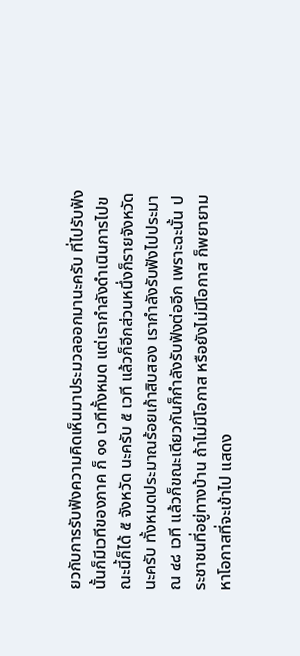ยวกับการรับฟังความคิดเห็นมาประมวลออกมานะครับ ที่ไปรับฟัง นั้นก็มีเวทีของภาค ก็ ๑๑ เวทีทั้งหมด แต่เรากำลังดำเนินการไปขณะนี้ก็ได้ ๕ จังหวัด นะครับ ๕ เวที แล้วก็อีกส่วนหนึ่งก็รายจังหวัดนะครับ ทั้งหมดประมาณร้อยเก้าสิบสอง เรากำลังรับฟังไปประมาณ ๔๘ เวที แล้วก็ขณะเดียวกันก็กำลังรับฟังต่ออีก เพราะฉะนั้น ประชาชนที่อยู่ทางบ้าน ถ้าไม่มีโอกาส หรือยังไม่มีโอกาส ก็พยายามหาโอกาสที่จะเข้าไป แสดง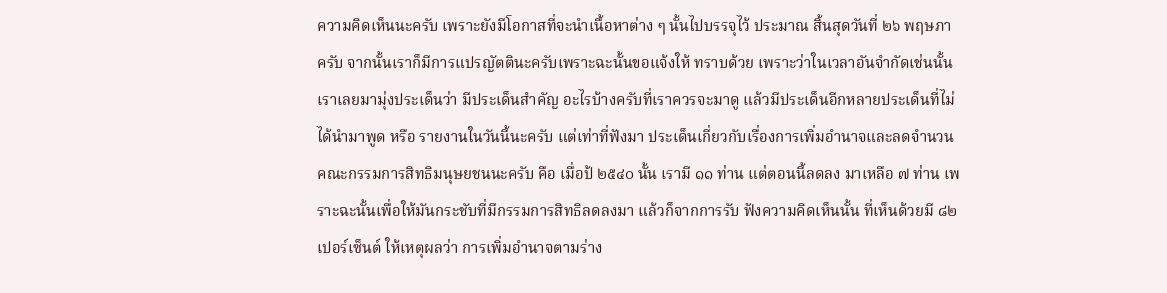ความคิดเห็นนะครับ เพราะยังมีโอกาสที่จะนําเนื้อหาต่าง ๆ นั้นไปบรรจุไว้ ประมาณ สิ้นสุดวันที่ ๒๖ พฤษภา ครับ จากนั้นเราก็มีการแปรญัตตินะครับเพราะฉะนั้นขอแจ้งให้ ทราบด้วย เพราะว่าในเวลาอันจำกัดเช่นนั้น เราเลยมามุ่งประเด็นว่า มีประเด็นสำคัญ อะไรบ้างครับที่เราควรจะมาดู แล้วมีประเด็นอีกหลายประเด็นที่ไม่ได้นํามาพูด หรือ รายงานในวันนี้นะครับ แต่เท่าที่ฟังมา ประเด็นเกี่ยวกับเรื่องการเพิ่มอำนาจและลดจำนวน คณะกรรมการสิทธิมนุษยชนนะครับ คือ เมื่อป้ ๒๕๔๐ นั้น เรามี ๑๑ ท่าน แต่ตอนนี้ลดลง มาเหลือ ๗ ท่าน เพราะฉะนั้นเพื่อให้มันกระชับที่มีกรรมการสิทธิลดลงมา แล้วก็จากการรับ ฟังความคิดเห็นนั้น ที่เห็นด้วยมี ๘๒ เปอร์เซ็นต์ ให้เหตุผลว่า การเพิ่มอำนาจตามร่าง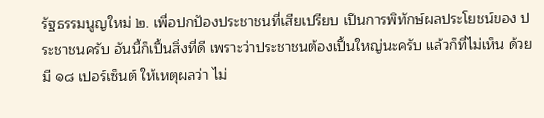รัฐธรรมนูญใหม่ ๒. เพื่อปกปัองประชาชนที่เสียเปรียบ เปึนการพิทักษ์ผลประโยชน์ของ ประชาชนครับ อันนี้ก็เปึ้นสิ่งที่ดี เพราะว่าประชาชนต้องเปึ้นใหญ่นะครับ แล้วก็ที่ไม่เห็น ด้วยมี ๑๘ เปอร์เซ็นต์ ให้เหตุผลว่า ไม่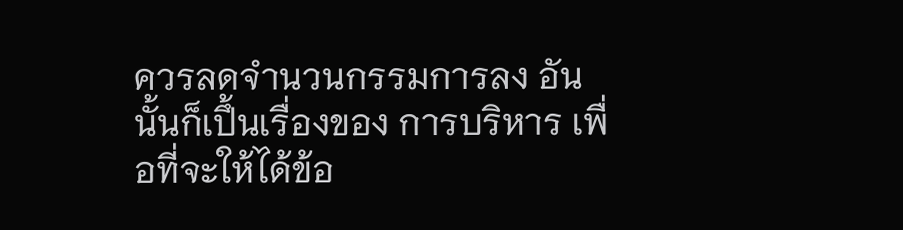ควรลดจำนวนกรรมการลง อันนั้นก็เปึ้นเรื่องของ การบริหาร เพื่อที่จะให้ได้ข้อ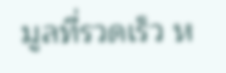มูลที่รวดเร็ว ห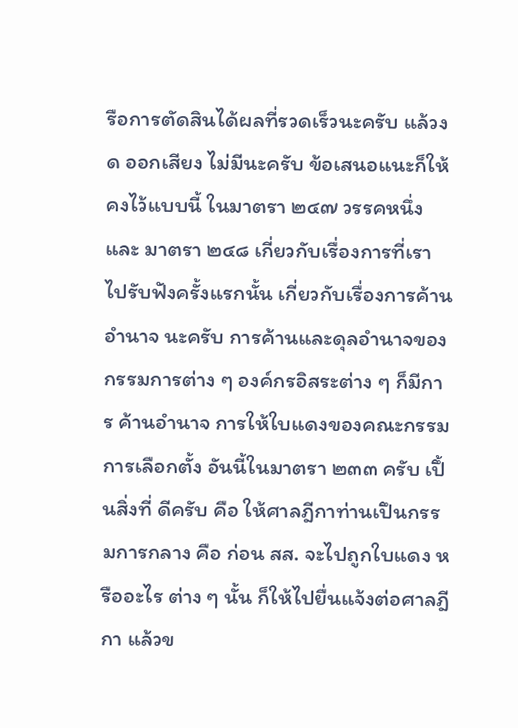รือการตัดสินได้ผลที่รวดเร็วนะครับ แล้วงด ออกเสียง ไม่มีนะครับ ข้อเสนอแนะก็ให้คงไว้แบบนี้ ในมาตรา ๒๔๗ วรรคหนึ่ง และ มาตรา ๒๔๘ เกี่ยวกับเรื่องการที่เราไปรับฟังครั้งแรกนั้น เกี่ยวกับเรื่องการค้านอำนาจ นะครับ การค้านและดุลอำนาจของกรรมการต่าง ๆ องค์กรอิสระต่าง ๆ ก็มีการ ค้านอำนาจ การให้ใบแดงของคณะกรรมการเลือกตั้ง อันนี้ในมาตรา ๒๓๓ ครับ เปึ้นสิ่งที่ ดีครับ คือ ให้ศาลฎีกาท่านเปึนกรรมการกลาง คือ ก่อน สส. จะไปถูกใบแดง หรืออะไร ต่าง ๆ นั้น ก็ให้ไปยื่นแจ้งต่อศาลฎีกา แล้วข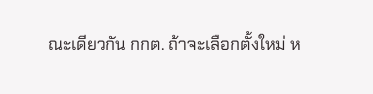ณะเดียวกัน กกต. ถ้าจะเลือกตั้งใหม่ ห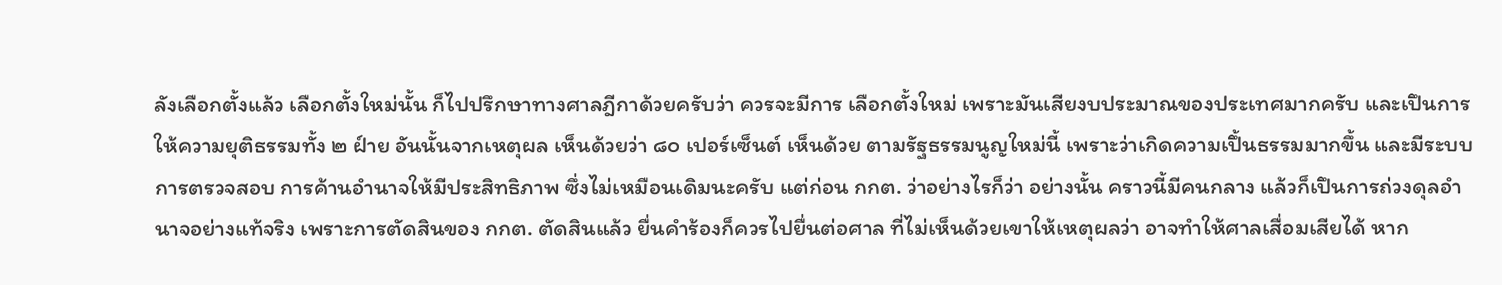ลังเลือกตั้งแล้ว เลือกตั้งใหม่นั้น ก็ไปปรึกษาทางศาลฎีกาด้วยครับว่า ควรจะมีการ เลือกตั้งใหม่ เพราะมันเสียงบประมาณของประเทศมากครับ และเปึนการ ให้ความยุติธรรมทั้ง ๒ ฝ์าย อันนั้นจากเหตุผล เห็นด้วยว่า ๘๐ เปอร์เซ็นต์ เห็นด้วย ตามรัฐธรรมนูญใหม่นี้ เพราะว่าเกิดความเปึ้นธรรมมากขึ้น และมีระบบการตรวจสอบ การค้านอํานาจให้มีประสิทธิภาพ ซึ่งไม่เหมือนเดิมนะครับ แต่ก่อน กกต. ว่าอย่างไรก็ว่า อย่างนั้น คราวนี้มีคนกลาง แล้วก็เปึนการถ่วงดุลอำนาจอย่างแท้จริง เพราะการตัดสินของ กกต. ตัดสินแล้ว ยื่นคำร้องก็ควรไปยื่นต่อศาล ที่ไม่เห็นด้วยเขาให้เหตุผลว่า อาจทำให้ศาลเสื่อมเสียได้ หาก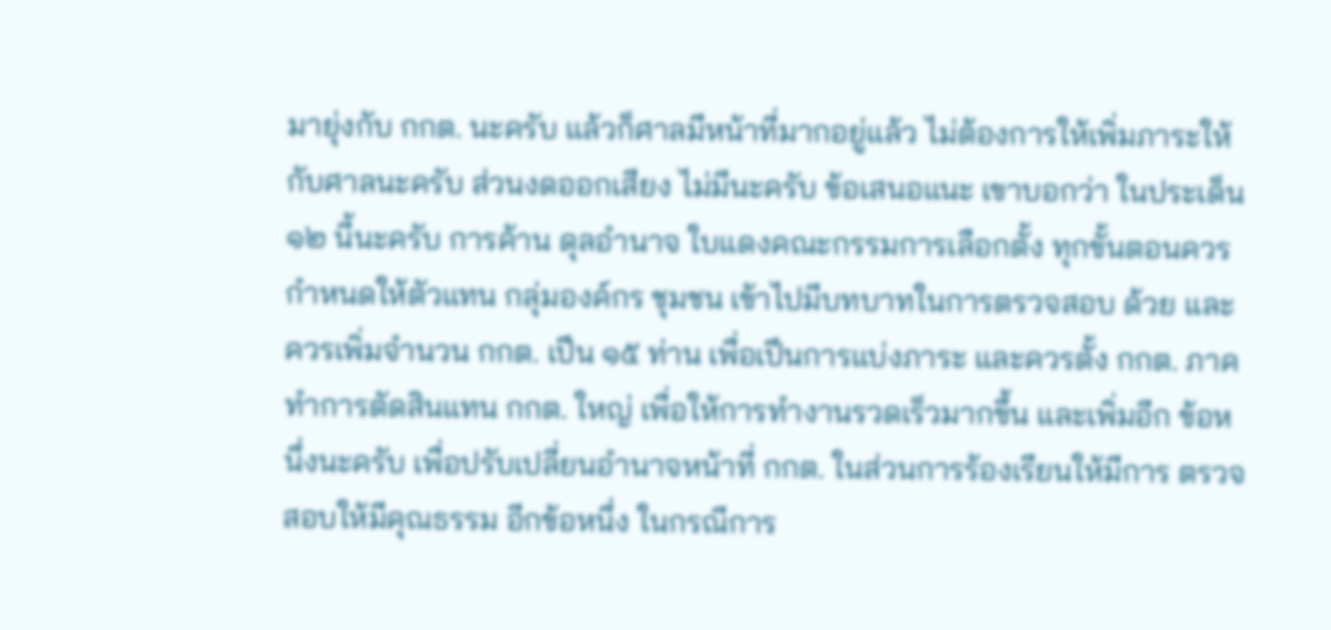มายุ่งกับ กกต. นะครับ แล้วก็ศาลมีหน้าที่มากอยู่แล้ว ไม่ต้องการให้เพิ่มภาระให้กับศาลนะครับ ส่วนงดออกเสียง ไม่มีนะครับ ข้อเสนอแนะ เขาบอกว่า ในประเด็น ๑๒ นี้นะครับ การค้าน ดุลอำนาจ ใบแดงคณะกรรมการเลือกตั้ง ทุกขั้นตอนควรกำหนดให้ตัวแทน กลุ่มองค์กร ชุมชน เข้าไปมีบทบาทในการตรวจสอบ ด้วย และควรเพิ่มจำนวน กกต. เปึน ๑๕ ท่าน เพื่อเปึนการแบ่งภาระ และควรตั้ง กกต. ภาค ทำการตัดสินแทน กกต. ใหญ่ เพื่อให้การทำงานรวดเร็วมากขึ้น และเพิ่มอีก ข้อหนึ่งนะครับ เพื่อปรับเปลี่ยนอำนาจหน้าที่ กกต. ในส่วนการร้องเรียนให้มีการ ตรวจสอบให้มีคุณธรรม อีกข้อหนึ่ง ในกรณีการ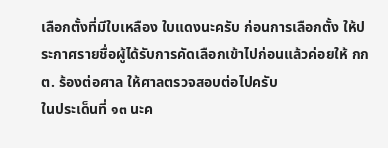เลือกตั้งที่มีใบเหลือง ใบแดงนะครับ ก่อนการเลือกตั้ง ให้ประกาศรายชื่อผู้ได้รับการคัดเลือกเข้าไปก่อนแล้วค่อยให้ กกต. ร้องต่อศาล ให้ศาลตรวจสอบต่อไปครับ
ในประเด็นที่ ๑๓ นะค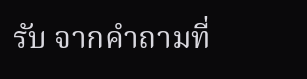รับ จากคำถามที่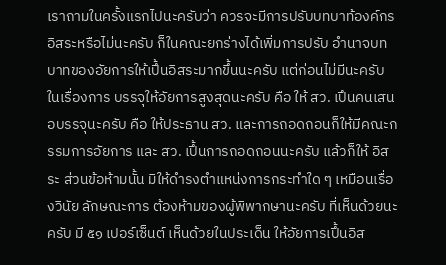เราถามในครั้งแรกไปนะครับว่า ควรจะมีการปรับบทบาท้องค์กรอิสระหรือไม่นะครับ ก็ในคณะยกร่างได้เพิ่มการปรับ อำนาจบทบาทของอัยการให้เปึ้นอิสระมากขึ้นนะครับ แต่ก่อนไม่มีนะครับ ในเรื่องการ บรรจุให้อัยการสูงสุดนะครับ คือ ให้ สว. เปึนคนเสนอบรรจุนะครับ คือ ให้ประธาน สว. และการถอดถอนก็ให้มีคณะกรรมการอัยการ และ สว. เปึ้นการถอดถอนนะครับ แล้วก็ให้ อิสระ ส่วนข้อห้ามนั้น มิให้ดํารงตําแหน่งการกระทําใด ๆ เหมือนเรื่องวินัย ลักษณะการ ต้องห้ามของผู้พิพากษานะครับ ที่เห็นด้วยนะครับ มี ๕๑ เปอร์เซ็นต์ เห็นด้วยในประเด็น ให้อัยการเปึ้นอิส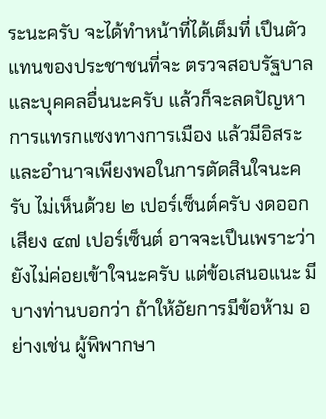ระนะครับ จะได้ทําหน้าที่ได้เต็มที่ เปึนตัวแทนของประชาชนที่จะ ตรวจสอบรัฐบาลและบุคคลอื่นนะครับ แล้วก็จะลดปัญหาการแทรกแซงทางการเมือง แล้วมีอิสระและอำนาจเพียงพอในการตัดสินใจนะครับ ไม่เห็นด้วย ๒ เปอร์เซ็นต์ครับ งดออกเสียง ๔๗ เปอร์เซ็นต์ อาจจะเปึนเพราะว่ายังไม่ค่อยเข้าใจนะครับ แต่ข้อเสนอแนะ มีบางท่านบอกว่า ถ้าให้อัยการมีข้อห้าม อย่างเช่น ผู้พิพากษา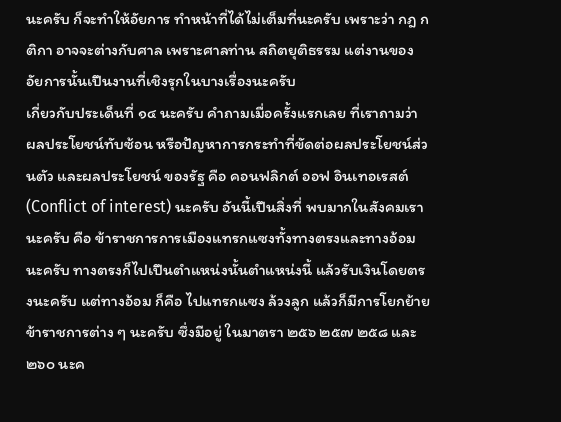นะครับ ก็จะทำให้อัยการ ทำหน้าที่ได้ไม่เต็มที่นะครับ เพราะว่า กฎ กติกา อาจจะต่างกับศาล เพราะศาลท่าน สถิตยุติธรรม แต่งานของอัยการนั้นเปึนงานที่เชิงรุกในบางเรื่องนะครับ
เกี่ยวกับประเด็นที่ ๑๔ นะครับ คำถามเมื่อครั้งแรกเลย ที่เราถามว่า ผลประโยชน์ทับซ้อน หรือปัญหาการกระทำที่ขัดต่อผลประโยชน์ส่วนตัว และผลประโยชน์ ของรัฐ คือ คอนฟลิกต์ ออฟ อินเทอเรสต์ (Conflict of interest) นะครับ อันนี้เปึนสิ่งที่ พบมากในสังคมเรานะครับ คือ ข้าราชการการเมืองแทรกแซงทั้งทางตรงและทางอ้อม นะครับ ทางตรงก็ไปเปึนตําแหน่งนั้นตําแหน่งนี้ แล้วรับเงินโดยตรงนะครับ แต่ทางอ้อม ก็คือ ไปแทรกแซง ล้วงลูก แล้วก็มีการโยกย้ายข้าราชการต่าง ๆ นะครับ ซึ่งมีอยู่ ในมาตรา ๒๕๖ ๒๕๗ ๒๕๘ และ ๒๖๐ นะค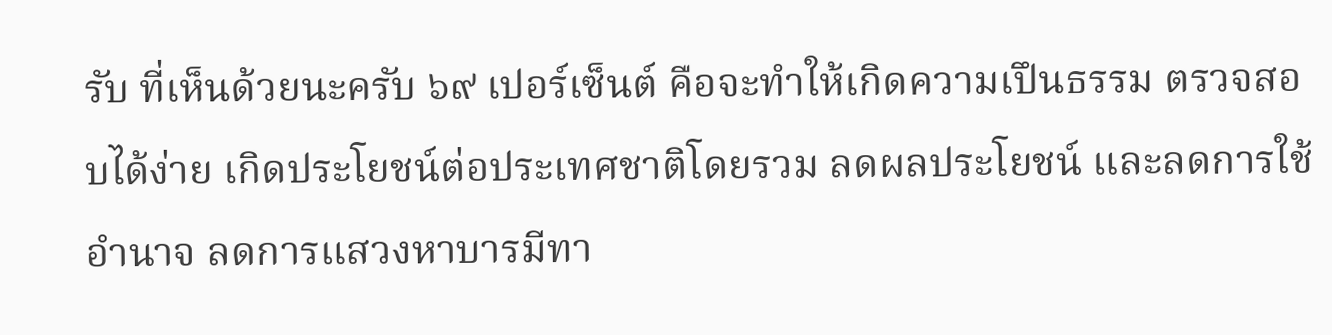รับ ที่เห็นด้วยนะครับ ๖๙ เปอร์เซ็นต์ คือจะทำให้เกิดความเปึนธรรม ตรวจสอบได้ง่าย เกิดประโยชน์ต่อประเทศชาติโดยรวม ลดผลประโยชน์ และลดการใช้อำนาจ ลดการแสวงหาบารมีทา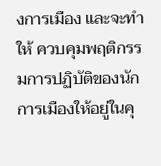งการเมือง และจะทำให้ ควบคุมพฤติกรรมการปฏิบัติของนักการเมืองให้อยู่ในคุ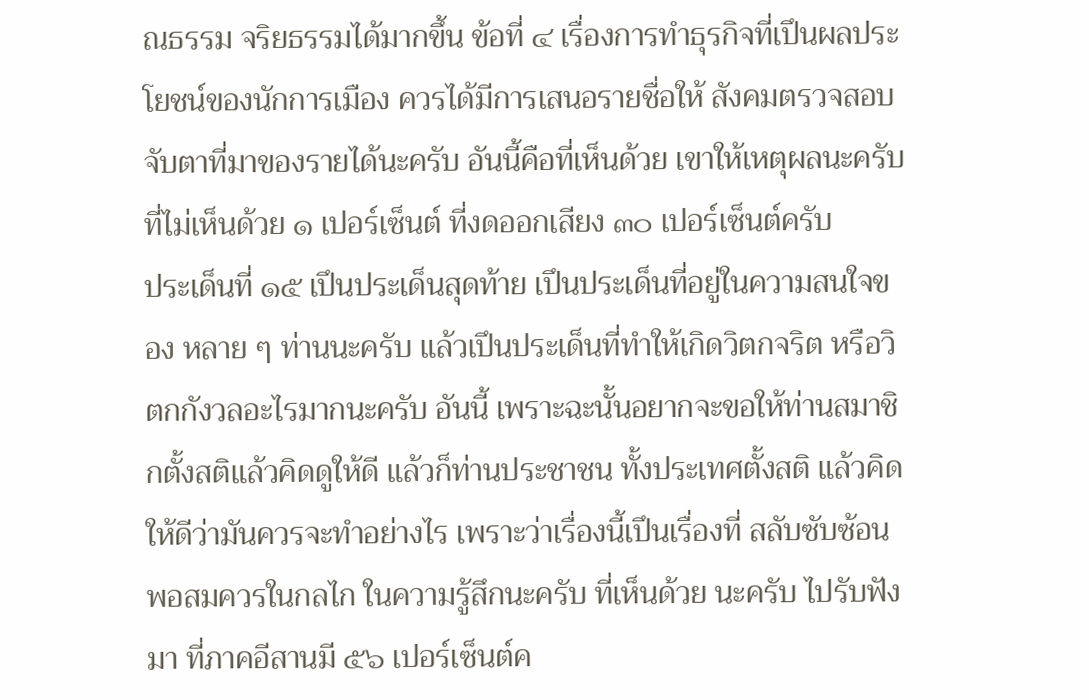ณธรรม จริยธรรมได้มากขึ้น ข้อที่ ๔ เรื่องการทำธุรกิจที่เปึนผลประโยชน์ของนักการเมือง ควรได้มีการเสนอรายชื่อให้ สังคมตรวจสอบ จับตาที่มาของรายได้นะครับ อันนี้คือที่เห็นด้วย เขาให้เหตุผลนะครับ ที่ไม่เห็นด้วย ๑ เปอร์เซ็นต์ ที่งดออกเสียง ๓๐ เปอร์เซ็นต์ครับ
ประเด็นที่ ๑๕ เปึนประเด็นสุดท้าย เปึนประเด็นที่อยู่ในความสนใจของ หลาย ๆ ท่านนะครับ แล้วเปึนประเด็นที่ทําให้เกิดวิตกจริต หรือวิตกกังวลอะไรมากนะครับ อันนี้ เพราะฉะนั้นอยากจะขอให้ท่านสมาชิกตั้งสติแล้วคิดดูให้ดี แล้วก็ท่านประชาชน ทั้งประเทศตั้งสติ แล้วคิดให้ดีว่ามันควรจะทําอย่างไร เพราะว่าเรื่องนี้เปึนเรื่องที่ สลับซับซ้อนพอสมควรในกลไก ในความรู้สึกนะครับ ที่เห็นด้วย นะครับ ไปรับฟังมา ที่ภาคอีสานมี ๕๖ เปอร์เซ็นต์ค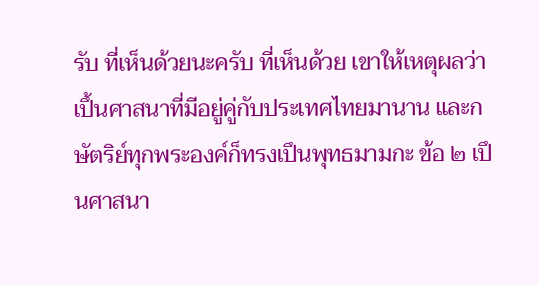รับ ที่เห็นด้วยนะครับ ที่เห็นด้วย เขาให้เหตุผลว่า เปึ้นศาสนาที่มีอยู่คู่กับประเทศไทยมานาน และกษัตริย์ทุกพระองค์ก็ทรงเปึนพุทธมามกะ ข้อ ๒ เปึนศาสนา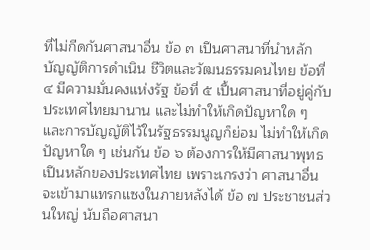ที่ไม่กีดกันศาสนาอื่น ข้อ ๓ เปึนศาสนาที่นำหลักบัญญัติการดำเนิน ชีวิตและวัฒนธรรมคนไทย ข้อที่ ๔ มีความมั่นคงแห่งรัฐ ข้อที่ ๕ เปึ้นศาสนาที่อยู่คู่กับ ประเทศไทยมานาน และไม่ทำให้เกิดปัญหาใด ๆ และการบัญญัติไว้ในรัฐธรรมนูญก็ย่อม ไม่ทำให้เกิดปัญหาใด ๆ เช่นกัน ข้อ ๖ ต้องการให้มีศาสนาพุทธเปึนหลักของประเทศไทย เพราะเกรงว่า ศาสนาอื่นจะเข้ามาแทรกแซงในภายหลังได้ ข้อ ๗ ประชาชนส่วนใหญ่ นับถือศาสนา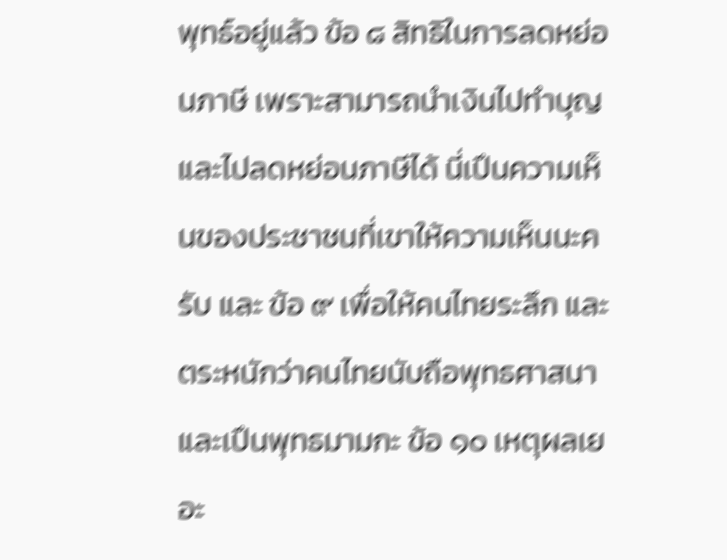พุทธ์อยู่แล้ว ข้อ ๘ สิทธิในการลดหย่อนภาษี เพราะสามารถนำเงินไปทำบุญ และไปลดหย่อนภาษีได้ นี่เปึนความเห็นของประชาชนที่เขาให้ความเห็นนะครับ และ ข้อ ๙ เพื่อให้คนไทยระลึก และตระหนักว่าคนไทยนับถือพุทธศาสนา และเปึนพุทธมามกะ ข้อ ๑๐ เหตุผลเยอะ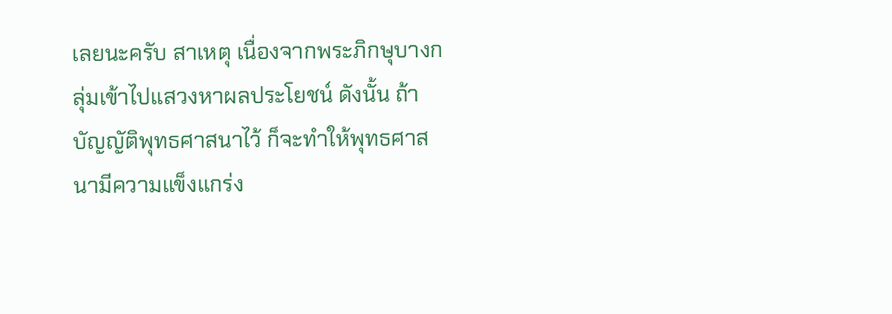เลยนะครับ สาเหตุ เนื่องจากพระภิกษุบางกลุ่มเข้าไปแสวงหาผลประโยชน์ ดังนั้น ถ้าบัญญัติพุทธศาสนาไว้ ก็จะทําให้พุทธศาสนามีความแข็งแกร่ง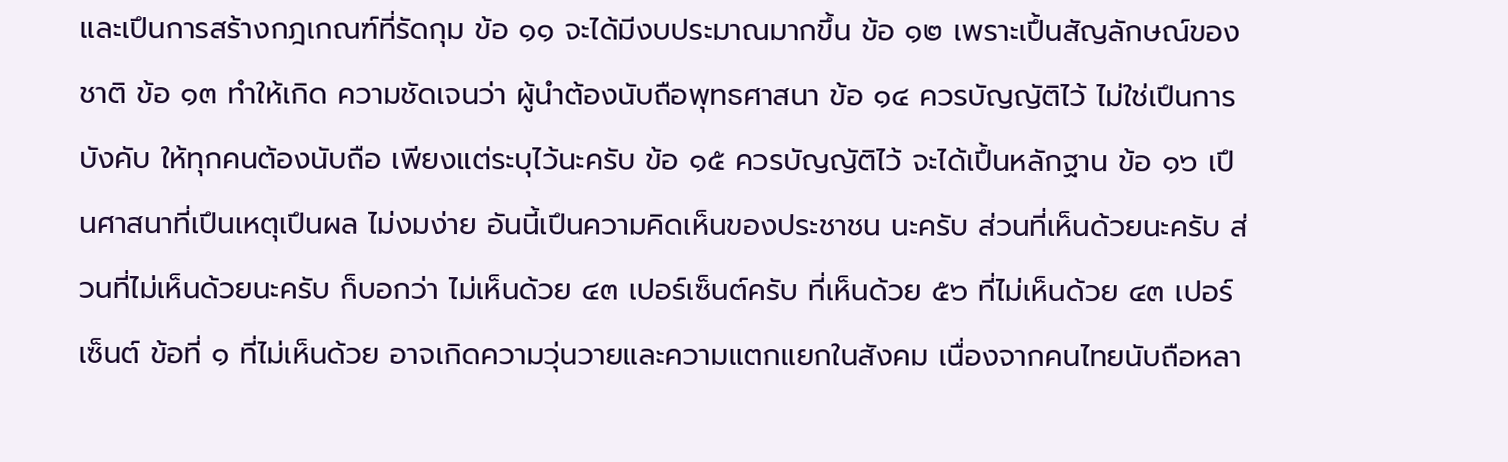และเปึนการสร้างกฎเกณฑ์ที่รัดกุม ข้อ ๑๑ จะได้มีงบประมาณมากขึ้น ข้อ ๑๒ เพราะเปึ้นสัญลักษณ์ของชาติ ข้อ ๑๓ ทำให้เกิด ความชัดเจนว่า ผู้นําต้องนับถือพุทธศาสนา ข้อ ๑๔ ควรบัญญัติไว้ ไม่ใช่เปึนการบังคับ ให้ทุกคนต้องนับถือ เพียงแต่ระบุไว้นะครับ ข้อ ๑๕ ควรบัญญัติไว้ จะได้เปึ้นหลักฐาน ข้อ ๑๖ เปึนศาสนาที่เปึนเหตุเปึนผล ไม่งมง่าย อันนี้เปึนความคิดเห็นของประชาชน นะครับ ส่วนที่เห็นด้วยนะครับ ส่วนที่ไม่เห็นด้วยนะครับ ก็บอกว่า ไม่เห็นด้วย ๔๓ เปอร์เซ็นต์ครับ ที่เห็นด้วย ๕๖ ที่ไม่เห็นด้วย ๔๓ เปอร์เซ็นต์ ข้อที่ ๑ ที่ไม่เห็นด้วย อาจเกิดความวุ่นวายและความแตกแยกในสังคม เนื่องจากคนไทยนับถือหลา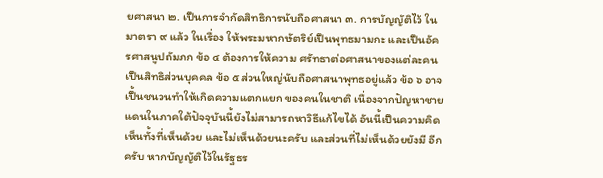ยศาสนา ๒. เปึนการจำกัดสิทธิการนับถือศาสนา ๓. การบัญญัติไว้ ในมาตรา ๙ แล้ว ในเรื่อง ให้พระมหากษัตริย์เปึนพุทธมามกะ และเปึนอัครศาสนูปถัมภก ข้อ ๔ ต้องการให้ความ ศรัทธาต่อศาสนาของแต่ละคนเปึนสิทธิส่วนบุคคล ข้อ ๕ ส่วนใหญ่นับถือศาสนาพุทธอยู่แล้ว ข้อ ๖ อาจเปึ้นชนวนทำให้เกิดความแตกแยก ของคนในชาติ เนื่องจากปัญหาชายแดนในภาคใต้ปัจจุบันนี้ยังไม่สามารถหาวิธีแก้ไขได้ อันนี้เปึนความคิดเห็นทั้งที่เห็นด้วย และไม่เห็นด้วยนะครับ และส่วนที่ไม่เห็นด้วยยังมี อีกครับ หากบัญญัติไว้ในรัฐธร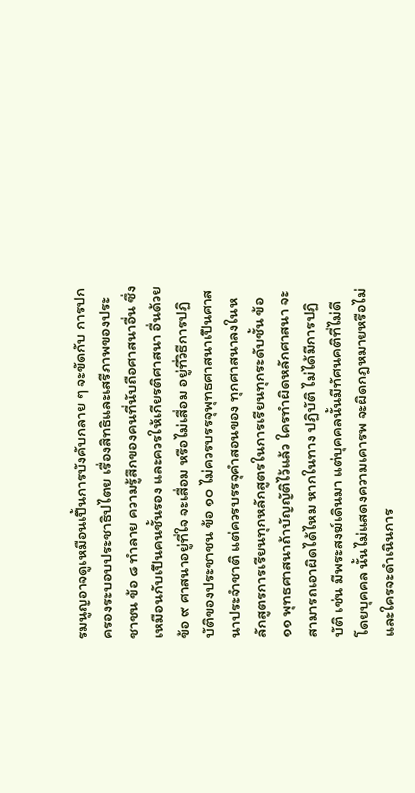รมนูญอาจดูเหมือนเปึ้นการบังคับกลาย ๆ จะขัดกับ การปกครองระบอบประชาธิปไตย เรื่องสิทธิและเสรีภาพของประชาชน ข้อ ๘ ทำลาย ความรู้สึกของคนที่นับถือศาสนาอื่น ซึ่งเหมือนกับเปึนคนชั้นรอง และควรให้เกียรติศาสนา อื่นด้วย ข้อ ๙ ศาสนาอยู่ที่ใจ จะเสื่อม หรือไม่เสื่อม อยู่ที่วิธีการปฏิบัติของประชาชน ข้อ ๑๐ ไม่ควรบรรจุพุทธศาสนาเปึนศาสนาประจำชาติ แต่ควรบรรจุคำสอนของ ทุกศาสนาลงในหลักสูตรการเรียนทุกหลักสูตรในการเรียนทุกระดับชั้น ข้อ ๑๑ พุทธศาสนาถ้าบัญญัติไว้แล้ว ใครทำผิดหลักศาสนา จะสามารถเอาผิดได้ไหม หากในทาง ปฏิบัติ ไม่ได้มีการปฏิบัติ เช่น มีพระสงฆ์เดินมา แต่บุคคลนั้นมีทัศนคติที่ไม่ดี โดยบุคคล นั้นไม่แสดงความเคารพ จะผิดกฎหมายหรือไม่ และใครจะดำเนินการ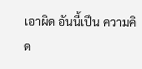เอาผิด อันนี้เปึน ความคิด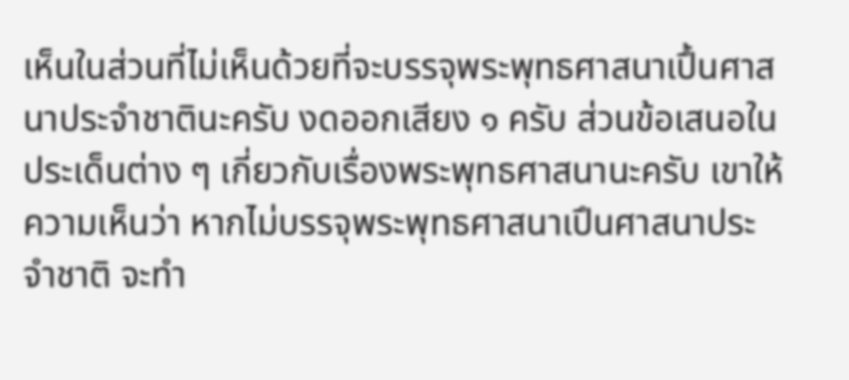เห็นในส่วนที่ไม่เห็นด้วยที่จะบรรจุพระพุทธศาสนาเปึ้นศาสนาประจำชาตินะครับ งดออกเสียง ๑ ครับ ส่วนข้อเสนอในประเด็นต่าง ๆ เกี่ยวกับเรื่องพระพุทธศาสนานะครับ เขาให้ความเห็นว่า หากไม่บรรจุพระพุทธศาสนาเปึนศาสนาประจำชาติ จะทำ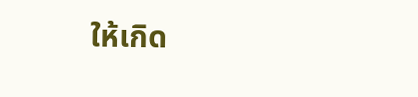ให้เกิด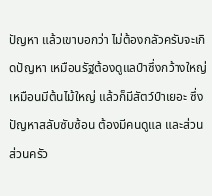ปัญหา แล้วเขาบอกว่า ไม่ต้องกลัวครับจะเกิดปัญหา เหมือนรัฐต้องดูแลป์าซึ่งกว้างใหญ่ เหมือนมีต้นไม้ใหญ่ แล้วก็มีสัตว์ป์าเยอะ ซึ่งปัญหาสลับซับซ้อน ต้องมีคนดูแล และส่วน ส่วนครัว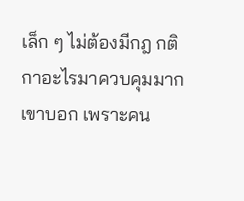เล็ก ๆ ไม่ต้องมีกฎ กติกาอะไรมาควบคุมมาก เขาบอก เพราะคน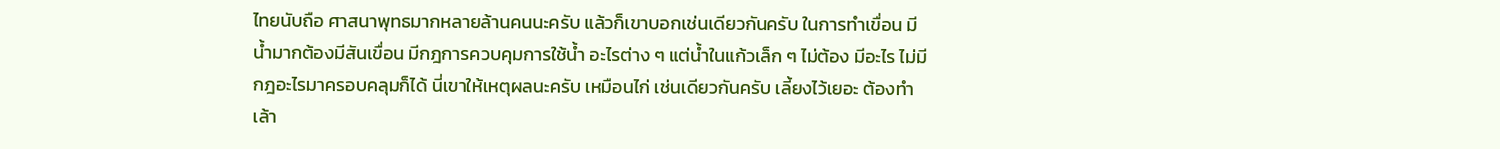ไทยนับถือ ศาสนาพุทธมากหลายล้านคนนะครับ แล้วก็เขาบอกเช่นเดียวกันครับ ในการทำเขื่อน มีน้ำมากต้องมีสันเขื่อน มีกฎการควบคุมการใช้น้ำ อะไรต่าง ๆ แต่น้ำในแก้วเล็ก ๆ ไม่ต้อง มีอะไร ไม่มีกฎอะไรมาครอบคลุมก็ได้ นี่เขาให้เหตุผลนะครับ เหมือนไก่ เช่นเดียวกันครับ เลี้ยงไว้เยอะ ต้องทําเล้า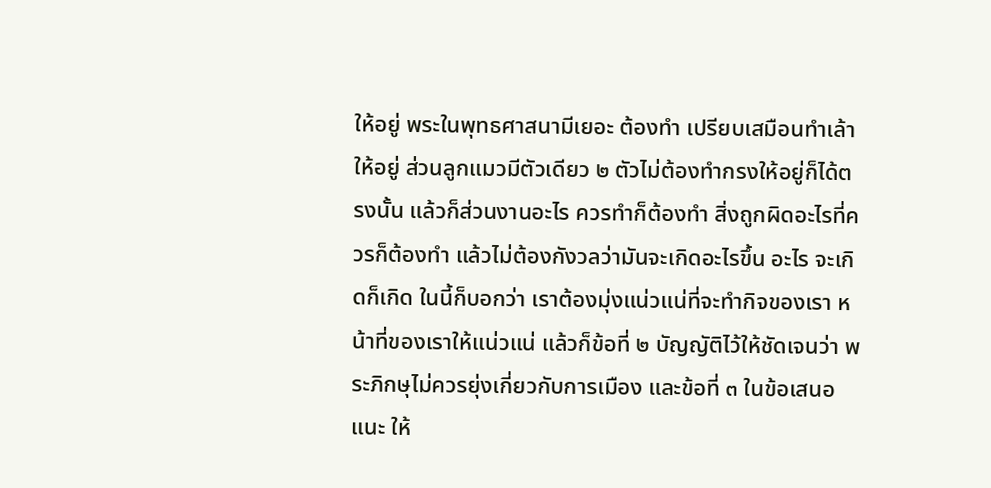ให้อยู่ พระในพุทธศาสนามีเยอะ ต้องทํา เปรียบเสมือนทำเล้า ให้อยู่ ส่วนลูกแมวมีตัวเดียว ๒ ตัวไม่ต้องทำกรงให้อยู่ก็ได้ตรงนั้น แล้วก็ส่วนงานอะไร ควรทําก็ต้องทํา สิ่งถูกผิดอะไรที่ควรก็ต้องทํา แล้วไม่ต้องกังวลว่ามันจะเกิดอะไรขึ้น อะไร จะเกิดก็เกิด ในนี้ก็บอกว่า เราต้องมุ่งแน่วแน่ที่จะทำกิจของเรา หน้าที่ของเราให้แน่วแน่ แล้วก็ข้อที่ ๒ บัญญัติไว้ให้ชัดเจนว่า พระภิกษุไม่ควรยุ่งเกี่ยวกับการเมือง และข้อที่ ๓ ในข้อเสนอแนะ ให้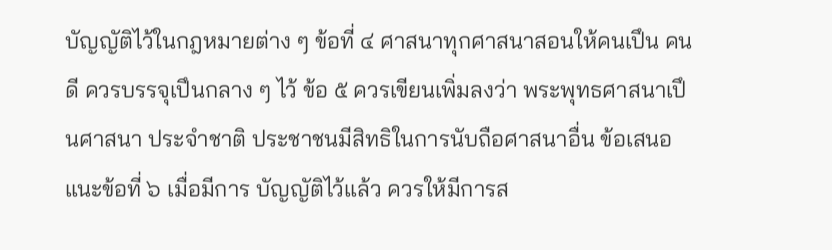บัญญัติไว้ในกฎหมายต่าง ๆ ข้อที่ ๔ ศาสนาทุกศาสนาสอนให้คนเปึน คนดี ควรบรรจุเปึนกลาง ๆ ไว้ ข้อ ๕ ควรเขียนเพิ่มลงว่า พระพุทธศาสนาเปึนศาสนา ประจำชาติ ประชาชนมีสิทธิในการนับถือศาสนาอื่น ข้อเสนอแนะข้อที่ ๖ เมื่อมีการ บัญญัติไว้แล้ว ควรให้มีการส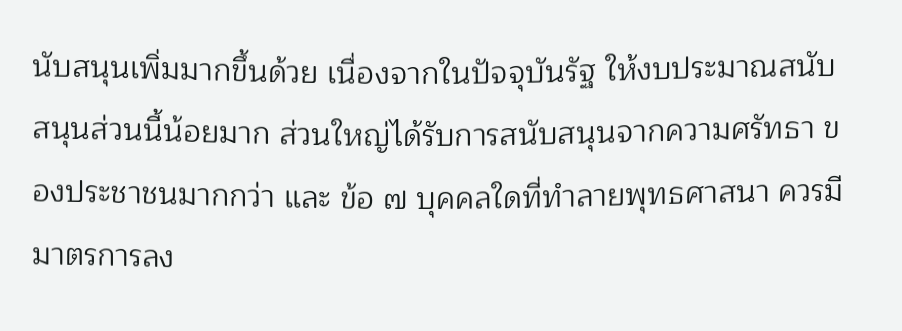นับสนุนเพิ่มมากขึ้นด้วย เนื่องจากในปัจจุบันรัฐ ให้งบประมาณสนับสนุนส่วนนี้น้อยมาก ส่วนใหญ่ได้รับการสนับสนุนจากความศรัทธา ของประชาชนมากกว่า และ ข้อ ๗ บุคคลใดที่ทำลายพุทธศาสนา ควรมีมาตรการลง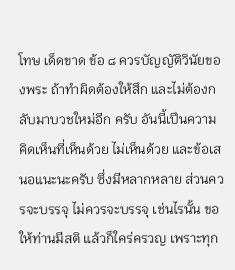โทษ เด็ดขาด ข้อ ๘ ควรบัญญัติวินัยของพระ ถ้าทำผิดต้องให้สึก และไม่ต้องกลับมาบวชใหม่อีก ครับ อันนี้เปึนความคิดเห็นที่เห็นด้วย ไม่เห็นด้วย และข้อเสนอแนะนะครับ ซึ่งมีหลากหลาย ส่วนควรจะบรรจุ ไม่ควรจะบรรจุ เช่นไรนั้น ขอให้ท่านมีสติ แล้วก็ใคร่ครวญ เพราะทุก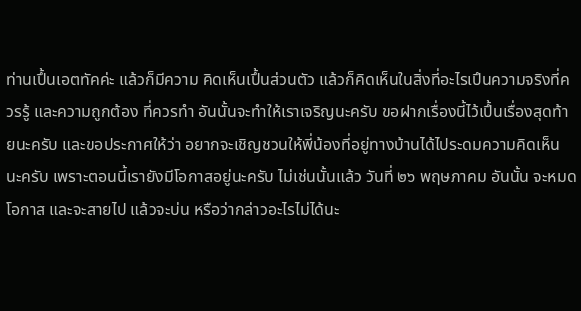ท่านเปึ้นเอตทัคค่ะ แล้วก็มีความ คิดเห็นเปึ้นส่วนตัว แล้วก็คิดเห็นในสิ่งที่อะไรเปึนความจริงที่ควรรู้ และความถูกต้อง ที่ควรทํา อันนั้นจะทําให้เราเจริญนะครับ ขอฝากเรื่องนี้ไว้เปึ้นเรื่องสุดท้ายนะครับ และขอประกาศให้ว่า อยากจะเชิญชวนให้พี่น้องที่อยู่ทางบ้านได้ไประดมความคิดเห็น นะครับ เพราะตอนนี้เรายังมีโอกาสอยู่นะครับ ไม่เช่นนั้นแล้ว วันที่ ๒๖ พฤษภาคม อันนั้น จะหมดโอกาส และจะสายไป แล้วจะบ่น หรือว่ากล่าวอะไรไม่ได้นะ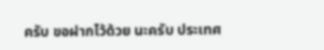ครับ ขอฝากไว้ด้วย นะครับ ประเทศ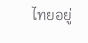ไทยอยู่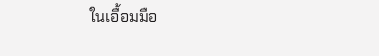ในเอื้อมมือ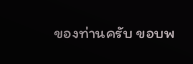ของท่านครับ ขอบพ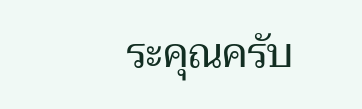ระคุณครับ